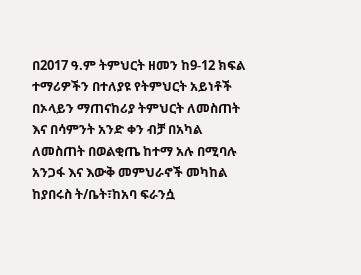በ2017 ዓ.ም ትምህርት ዘመን ከ9-12 ክፍል ተማሪዎችን በተለያዩ የትምህርት አይነቶች በኦላይን ማጠናከሪያ ትምህርት ለመስጠት እና በሳምንት አንድ ቀን ብቻ በአካል ለመስጠት በወልቂጤ ከተማ አሉ በሚባሉ አንጋፋ እና እውቅ መምህራኖች መካከል ከያበሩስ ት/ቤት፣ከአባ ፍራንሷ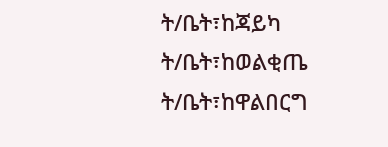ት/ቤት፣ከጃይካ ት/ቤት፣ከወልቂጤ ት/ቤት፣ከዋልበርግ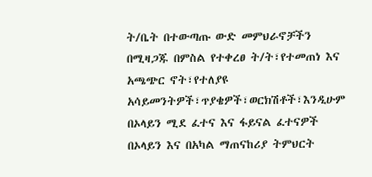ት/ቤት በተውጣጡ ውድ መምህራኖቻችን በሚዛጋጁ በምስል የተቀረፀ ት/ት፣የተመጠነ እና አጫጭር ኖት፣የተለያዩ አሳይመንትዎች፣ጥያቄዎች፣ወርክሽቶች፣እንዲሁም በኦላይን ሚደ ፈተና እና ፋይናል ፈተናዎች በኦላይን እና በአካል ማጠናከሪያ ትምህርት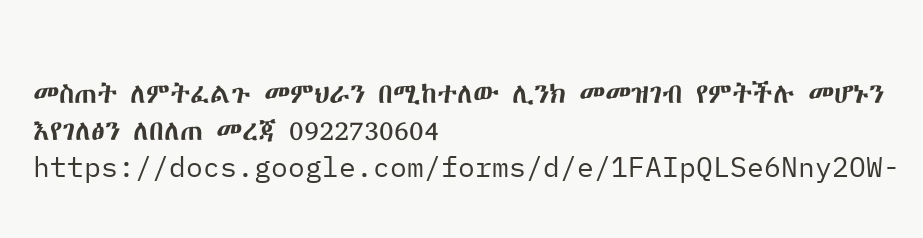መስጠት ለምትፈልጉ መምህራን በሚከተለው ሊንክ መመዝገብ የምትችሉ መሆኑን እየገለፅን ለበለጠ መረጃ 0922730604
https://docs.google.com/forms/d/e/1FAIpQLSe6Nny2OW-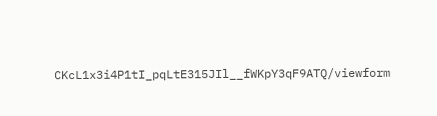CKcL1x3i4P1tI_pqLtE315JIl__fWKpY3qF9ATQ/viewform